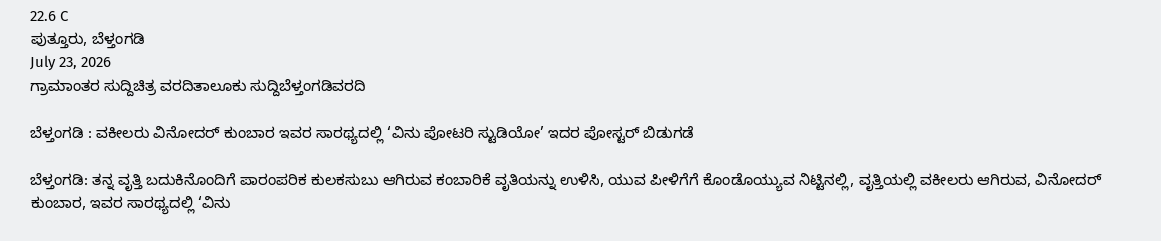22.6 C
ಪುತ್ತೂರು, ಬೆಳ್ತಂಗಡಿ
July 23, 2026
ಗ್ರಾಮಾಂತರ ಸುದ್ದಿಚಿತ್ರ ವರದಿತಾಲೂಕು ಸುದ್ದಿಬೆಳ್ತಂಗಡಿವರದಿ

ಬೆಳ್ತಂಗಡಿ : ವಕೀಲರು ವಿನೋದರ್ ಕುಂಬಾರ ಇವರ ಸಾರಥ್ಯದಲ್ಲಿ ‘ವಿನು ಪೋಟರಿ ಸ್ಟುಡಿಯೋ’ ಇದರ ಪೋಸ್ಟರ್ ಬಿಡುಗಡೆ

ಬೆಳ್ತಂಗಡಿ: ತನ್ನ ವೃತ್ತಿ ಬದುಕಿನೊಂದಿಗೆ ಪಾರಂಪರಿಕ ಕುಲಕಸುಬು ಆಗಿರುವ ಕಂಬಾರಿಕೆ ವೃತಿಯನ್ನು ಉಳಿಸಿ, ಯುವ ಪೀಳಿಗೆಗೆ ಕೊಂಡೊಯ್ಯುವ ನಿಟ್ಟಿನಲ್ಲಿ, ವೃತ್ತಿಯಲ್ಲಿ ವಕೀಲರು ಆಗಿರುವ, ವಿನೋದರ್ ಕುಂಬಾರ, ಇವರ ಸಾರಥ್ಯದಲ್ಲಿ ‘ವಿನು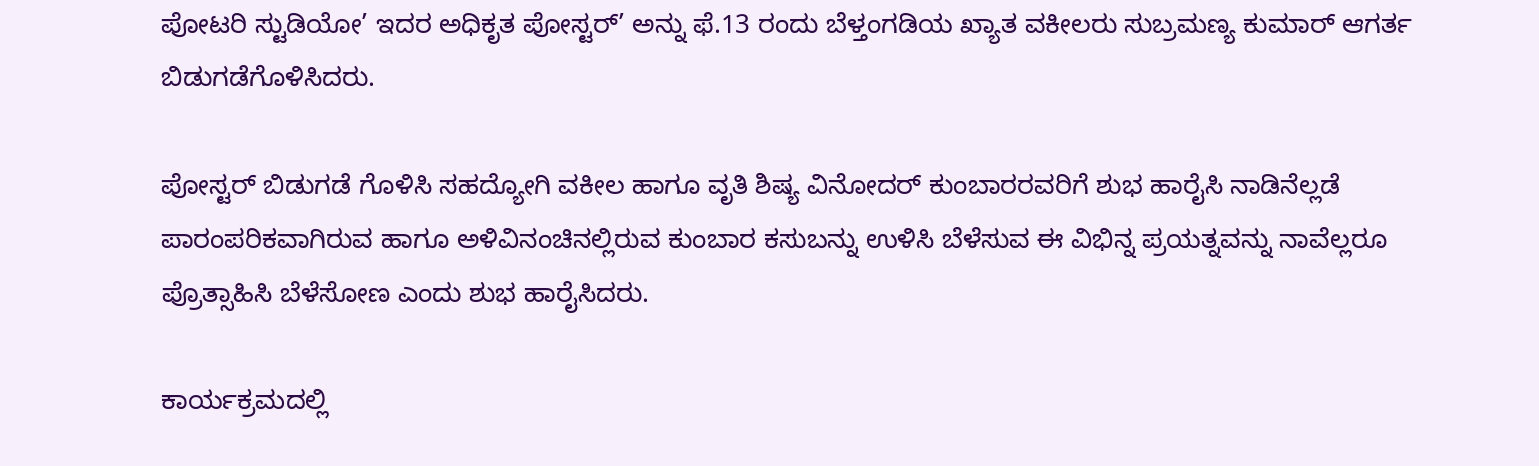ಪೋಟರಿ ಸ್ಟುಡಿಯೋ’ ಇದರ ಅಧಿಕೃತ ಪೋಸ್ಟರ್’ ಅನ್ನು ಫೆ.13 ರಂದು ಬೆಳ್ತಂಗಡಿಯ ಖ್ಯಾತ ವಕೀಲರು ಸುಬ್ರಮಣ್ಯ ಕುಮಾರ್ ಆಗರ್ತ ಬಿಡುಗಡೆಗೊಳಿಸಿದರು.

ಪೋಸ್ಟರ್ ಬಿಡುಗಡೆ ಗೊಳಿಸಿ ಸಹದ್ಯೋಗಿ ವಕೀಲ ಹಾಗೂ ವೃತಿ ಶಿಷ್ಯ ವಿನೋದರ್ ಕುಂಬಾರರವರಿಗೆ ಶುಭ ಹಾರೈಸಿ ನಾಡಿನೆಲ್ಲಡೆ ಪಾರಂಪರಿಕವಾಗಿರುವ ಹಾಗೂ ಅಳಿವಿನಂಚಿನಲ್ಲಿರುವ ಕುಂಬಾರ ಕಸುಬನ್ನು ಉಳಿಸಿ ಬೆಳೆಸುವ ಈ ವಿಭಿನ್ನ ಪ್ರಯತ್ನವನ್ನು ನಾವೆಲ್ಲರೂ ಪ್ರೊತ್ಸಾಹಿಸಿ ಬೆಳೆಸೋಣ ಎಂದು ಶುಭ ಹಾರೈಸಿದರು.

ಕಾರ್ಯಕ್ರಮದಲ್ಲಿ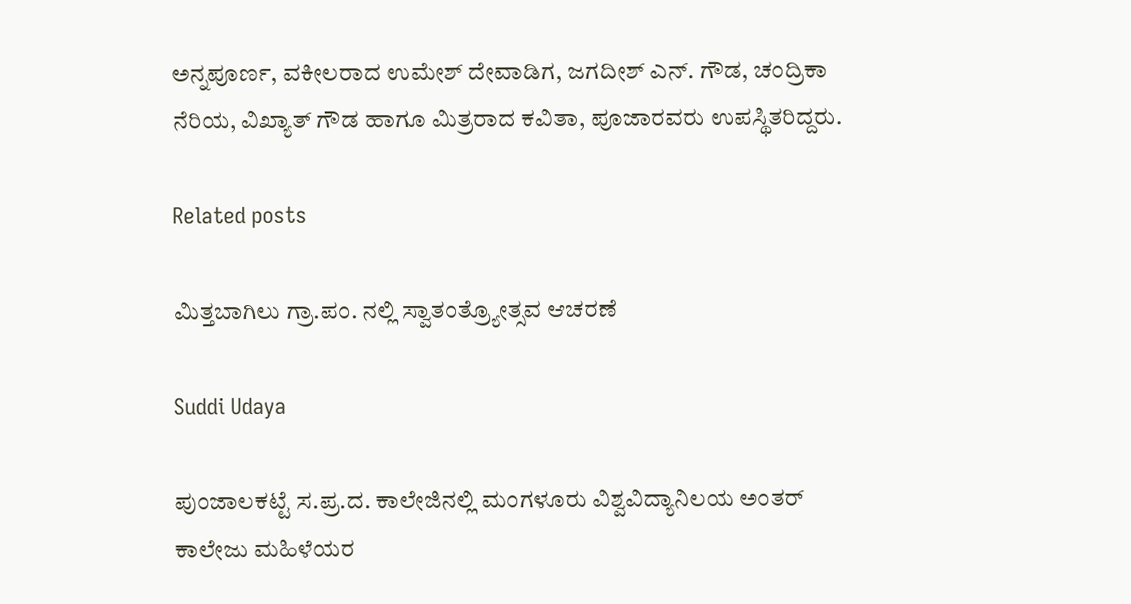ಅನ್ನಪೂರ್ಣ, ವಕೀಲರಾದ ಉಮೇಶ್ ದೇವಾಡಿಗ, ಜಗದೀಶ್ ಎನ್. ಗೌಡ, ಚಂದ್ರಿಕಾ ನೆರಿಯ, ವಿಖ್ಯಾತ್ ಗೌಡ ಹಾಗೂ ಮಿತ್ರರಾದ ಕವಿತಾ, ಪೂಜಾರವರು ಉಪಸ್ಥಿತರಿದ್ದರು.

Related posts

ಮಿತ್ತಬಾಗಿಲು ಗ್ರಾ.ಪಂ. ನಲ್ಲಿ ಸ್ವಾತಂತ್ರ್ಯೋತ್ಸವ ಆಚರಣೆ

Suddi Udaya

ಪುಂಜಾಲಕಟ್ಟೆ ಸ.ಪ್ರ.ದ. ಕಾಲೇಜಿನಲ್ಲಿ ಮಂಗಳೂರು ವಿಶ್ವವಿದ್ಯಾನಿಲಯ ಅಂತರ್ ಕಾಲೇಜು ಮಹಿಳೆಯರ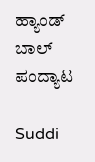ಹ್ಯಾಂಡ್ ಬಾಲ್ ಪಂದ್ಯಾಟ

Suddi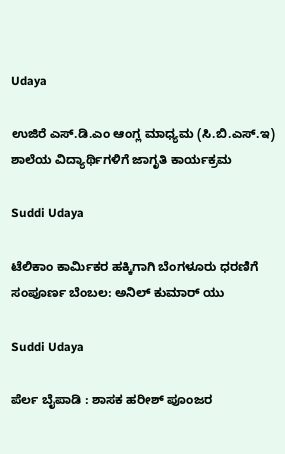Udaya

ಉಜಿರೆ ಎಸ್‌.ಡಿ.ಎಂ ಆಂಗ್ಲ ಮಾಧ್ಯಮ (ಸಿ.ಬಿ.ಎಸ್.ಇ) ಶಾಲೆಯ ವಿದ್ಯಾರ್ಥಿಗಳಿಗೆ ಜಾಗೃತಿ ಕಾರ್ಯಕ್ರಮ

Suddi Udaya

ಟೆಲಿಕಾಂ ಕಾರ್ಮಿಕರ ಹಕ್ಕಿಗಾಗಿ ಬೆಂಗಳೂರು ಧರಣಿಗೆ ಸಂಪೂರ್ಣ ಬೆಂಬಲ: ಅನಿಲ್ ಕುಮಾರ್ ಯು

Suddi Udaya

ಪೆರ್ಲ ಬೈಪಾಡಿ : ಶಾಸಕ ಹರೀಶ್ ಪೂಂಜರ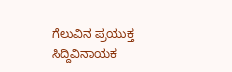ಗೆಲುವಿನ ಪ್ರಯುಕ್ತ ಸಿದ್ದಿವಿನಾಯಕ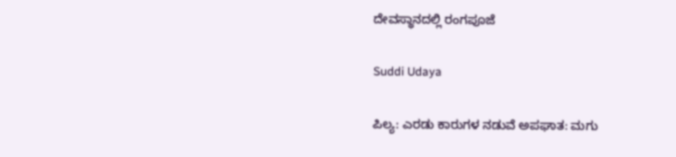ದೇವಸ್ಥಾನದಲ್ಲಿ ರಂಗಪೂಜೆ

Suddi Udaya

ಪಿಲ್ಯ: ಎರಡು ಕಾರುಗಳ ನಡುವೆ ಅಪಘಾತ: ಮಗು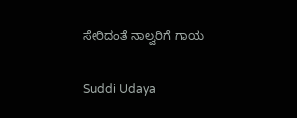ಸೇರಿದಂತೆ ನಾಲ್ವರಿಗೆ ಗಾಯ

Suddi Udaya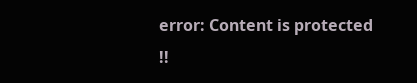error: Content is protected !!